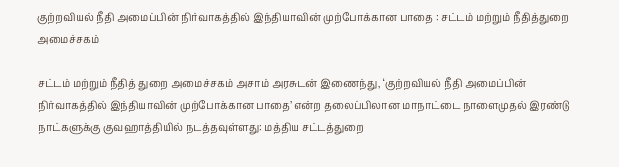குற்றவியல் நீதி அமைப்பின் நிர்வாகத்தில் இந்தியாவின் முற்போக்கான பாதை : சட்டம் மற்றும் நீதித்துறை அமைச்சகம்

சட்டம் மற்றும் நீதித் துறை அமைச்சகம் அசாம் அரசுடன் இணைந்து, ‘குற்றவியல் நீதி அமைப்பின் நிர்வாகத்தில் இந்தியாவின் முற்போக்கான பாதை’ என்ற தலைப்பிலான மாநாட்டை நாளைமுதல் இரண்டு நாட்களுக்கு குவஹாத்தியில் நடத்தவுள்ளது: மத்திய சட்டத்துறை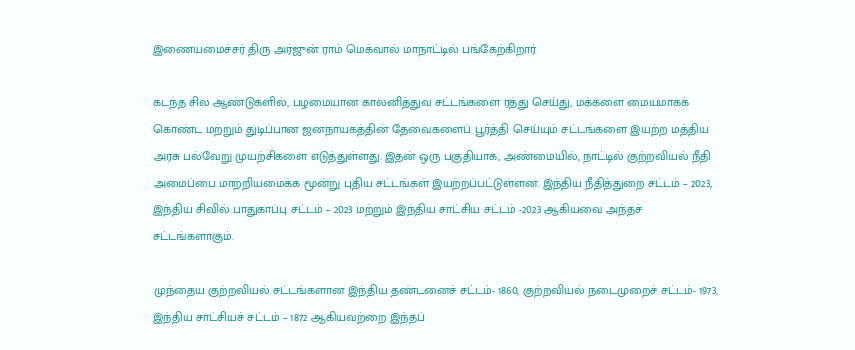இணையமைச்சர் திரு அர்ஜுன் ராம் மெக்வால் மாநாட்டில் பங்கேற்கிறார்

கடந்த சில ஆண்டுகளில், பழமையான காலனித்துவ சட்டங்களை ரத்து செய்து, மக்களை மையமாகக் கொண்ட மற்றும் துடிப்பான ஜனநாயகத்தின் தேவைகளைப் பூர்த்தி செய்யும் சட்டங்களை இயற்ற மத்திய அரசு பல்வேறு முயற்சிகளை எடுத்துள்ளது. இதன் ஒரு பகுதியாக, அண்மையில், நாட்டில் குற்றவியல் நீதி அமைப்பை மாற்றியமைக்க மூன்று புதிய சட்டங்கள் இயற்றப்பட்டுள்ளன. இந்திய நீதித்துறை சட்டம் – 2023, இந்திய சிவில் பாதுகாப்பு சட்டம் – 2023 மற்றும் இந்திய சாட்சிய சட்டம் -2023 ஆகியவை அந்தச் சட்டங்களாகும்.

முந்தைய குற்றவியல் சட்டங்களான இந்திய தண்டனைச் சட்டம்- 1860, குற்றவியல் நடைமுறைச் சட்டம்- 1973, இந்திய சாட்சியச் சட்டம் – 1872 ஆகியவற்றை இந்தப்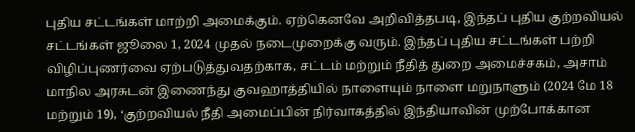புதிய சட்டங்கள் மாற்றி அமைக்கும். ஏற்கெனவே அறிவித்தபடி, இந்தப் புதிய குற்றவியல் சட்டங்கள் ஜூலை 1, 2024 முதல் நடைமுறைக்கு வரும். இந்தப் புதிய சட்டங்கள் பற்றி விழிப்புணர்வை ஏற்படுத்துவதற்காக, சட்டம் மற்றும் நீதித் துறை அமைச்சகம், அசாம் மாநில அரசுடன் இணைந்து குவஹாத்தியில் நாளையும் நாளை மறுநாளும் (2024 மே 18 மற்றும் 19), ‘குற்றவியல் நீதி அமைப்பின் நிர்வாகத்தில் இந்தியாவின் முற்போக்கான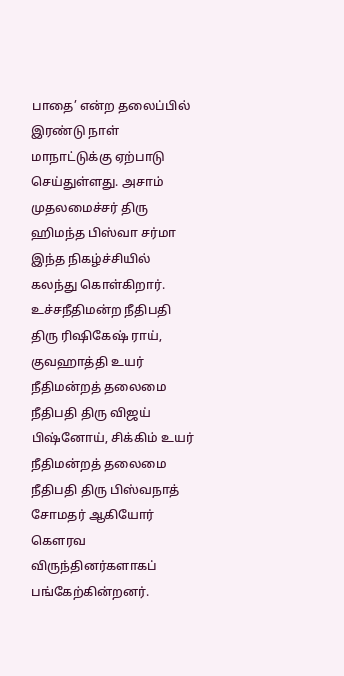பாதை’ என்ற தலைப்பில் இரண்டு நாள் மாநாட்டுக்கு ஏற்பாடு செய்துள்ளது. அசாம் முதலமைச்சர் திரு ஹிமந்த பிஸ்வா சர்மா இந்த நிகழ்ச்சியில் கலந்து கொள்கிறார். உச்சநீதிமன்ற நீதிபதி திரு ரிஷிகேஷ் ராய், குவஹாத்தி உயர் நீதிமன்றத் தலைமை நீதிபதி திரு விஜய் பிஷ்னோய், சிக்கிம் உயர் நீதிமன்றத் தலைமை நீதிபதி திரு பிஸ்வநாத் சோமதர் ஆகியோர் கௌரவ விருந்தினர்களாகப் பங்கேற்கின்றனர்.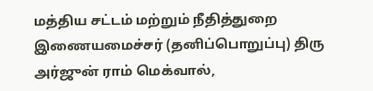மத்திய சட்டம் மற்றும் நீதித்துறை இணையமைச்சர் (தனிப்பொறுப்பு) திரு அர்ஜுன் ராம் மெக்வால்,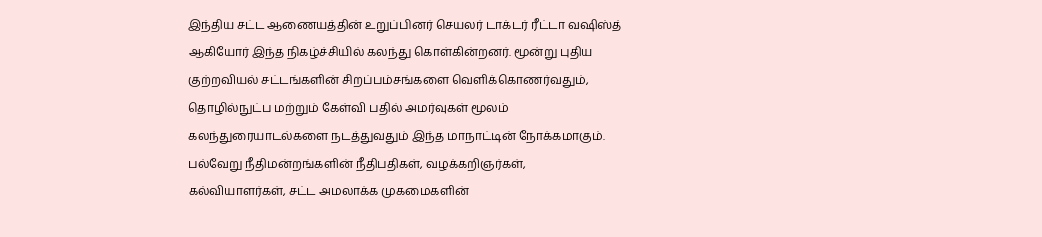இந்திய சட்ட ஆணையத்தின் உறுப்பினர் செயலர் டாக்டர் ரீட்டா வஷிஸ்த் ஆகியோர் இந்த நிகழ்ச்சியில் கலந்து கொள்கின்றனர். மூன்று புதிய குற்றவியல் சட்டங்களின் சிறப்பம்சங்களை வெளிக்கொணர்வதும், தொழில்நுட்ப மற்றும் கேள்வி பதில் அமர்வுகள் மூலம் கலந்துரையாடல்களை நடத்துவதும் இந்த மாநாட்டின் நோக்கமாகும். பல்வேறு நீதிமன்றங்களின் நீதிபதிகள், வழக்கறிஞர்கள், கல்வியாளர்கள், சட்ட அமலாக்க முகமைகளின்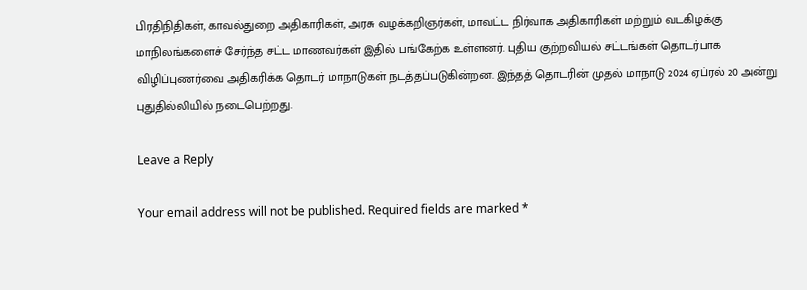பிரதிநிதிகள், காவல்துறை அதிகாரிகள், அரசு வழக்கறிஞர்கள், மாவட்ட நிர்வாக அதிகாரிகள் மற்றும் வடகிழக்கு மாநிலங்களைச் சேர்ந்த சட்ட மாணவர்கள் இதில் பங்கேற்க உள்ளனர். புதிய குற்றவியல் சட்டங்கள் தொடர்பாக விழிப்புணர்வை அதிகரிக்க தொடர் மாநாடுகள் நடத்தப்படுகின்றன. இந்தத் தொடரின் முதல் மாநாடு 2024 ஏப்ரல் 20 அன்று புதுதில்லியில் நடைபெற்றது.

Leave a Reply

Your email address will not be published. Required fields are marked *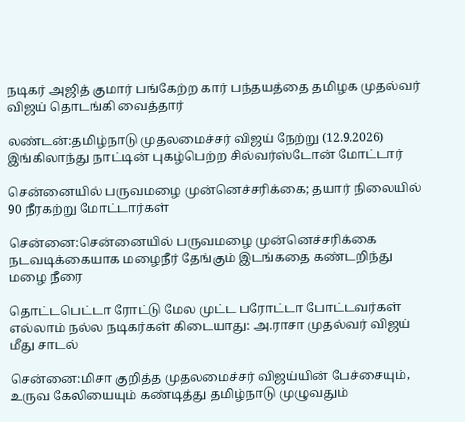நடிகர் அஜித் குமார் பங்கேற்ற கார் பந்தயத்தை தமிழக முதல்வர் விஜய் தொடங்கி வைத்தார்

லண்டன்:தமிழ்நாடு முதலமைச்சர் விஜய் நேற்று (12.9.2026) இங்கிலாந்து நாட்டின் புகழ்பெற்ற சில்வர்ஸ்டோன் மோட்டார்

சென்னையில் பருவமழை முன்னெச்சரிக்கை; தயார் நிலையில் 90 நீரகற்று மோட்டார்கள்

சென்னை:சென்னையில் பருவமழை முன்னெச்சரிக்கை நடவடிக்கையாக மழைநீர் தேங்கும் இடங்கதை கண்டறிந்து மழை நீரை

தொட்டபெட்டா ரோட்டு மேல முட்ட பரோட்டா போட்டவர்கள் எல்லாம் நல்ல நடிகர்கள் கிடையாது: அ.ராசா முதல்வர் விஜய் மீது சாடல்

சென்னை:மிசா குறித்த முதலமைச்சர் விஜய்யின் பேச்சையும், உருவ கேலியையும் கண்டித்து தமிழ்நாடு முழுவதும்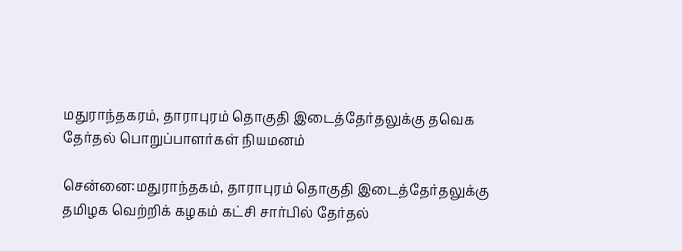மதுராந்தகரம், தாராபுரம் தொகுதி இடைத்தேர்தலுக்கு தவெக தேர்தல் பொறுப்பாளர்கள் நியமனம்

சென்னை:மதுராந்தகம், தாராபுரம் தொகுதி இடைத்தேர்தலுக்கு தமிழக வெற்றிக் கழகம் கட்சி சார்பில் தேர்தல்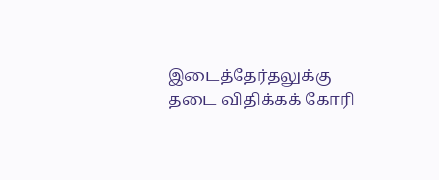இடைத்தேர்தலுக்கு தடை விதிக்கக் கோரி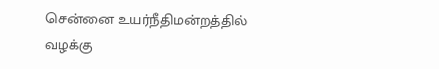சென்னை உயர்நீதிமன்றத்தில் வழக்கு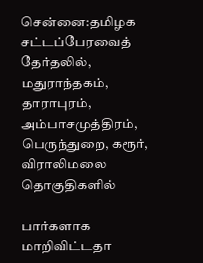சென்னை:தமிழக சட்டப்பேரவைத் தேர்தலில், மதுராந்தகம், தாராபுரம், அம்பாசமுத்திரம், பெருந்துறை, கரூர், விராலிமலை தொகுதிகளில்

பார்களாக மாறிவிட்டதா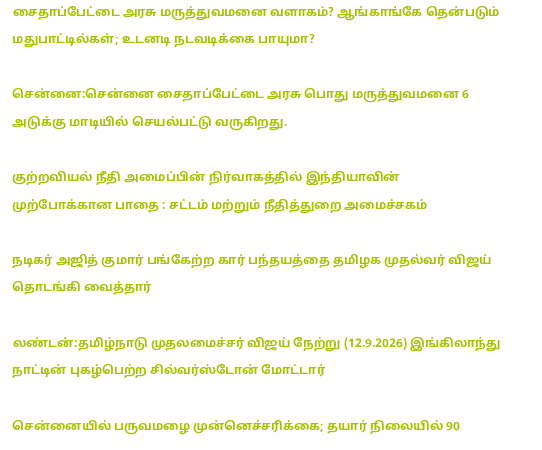சைதாப்பேட்டை அரசு மருத்துவமனை வளாகம்? ஆங்காங்கே தென்படும் மதுபாட்டில்கள்; உடனடி நடவடிக்கை பாயுமா?

சென்னை:சென்னை சைதாப்பேட்டை அரசு பொது மருத்துவமனை 6 அடுக்கு மாடியில் செயல்பட்டு வருகிறது.

குற்றவியல் நீதி அமைப்பின் நிர்வாகத்தில் இந்தியாவின் முற்போக்கான பாதை : சட்டம் மற்றும் நீதித்துறை அமைச்சகம்

நடிகர் அஜித் குமார் பங்கேற்ற கார் பந்தயத்தை தமிழக முதல்வர் விஜய் தொடங்கி வைத்தார்

லண்டன்:தமிழ்நாடு முதலமைச்சர் விஜய் நேற்று (12.9.2026) இங்கிலாந்து நாட்டின் புகழ்பெற்ற சில்வர்ஸ்டோன் மோட்டார்

சென்னையில் பருவமழை முன்னெச்சரிக்கை; தயார் நிலையில் 90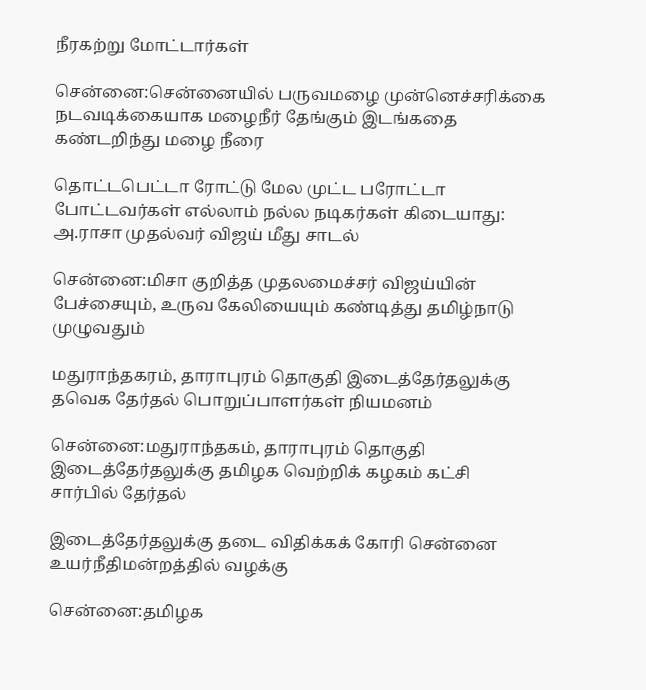நீரகற்று மோட்டார்கள்

சென்னை:சென்னையில் பருவமழை முன்னெச்சரிக்கை நடவடிக்கையாக மழைநீர் தேங்கும் இடங்கதை கண்டறிந்து மழை நீரை

தொட்டபெட்டா ரோட்டு மேல முட்ட பரோட்டா போட்டவர்கள் எல்லாம் நல்ல நடிகர்கள் கிடையாது: அ.ராசா முதல்வர் விஜய் மீது சாடல்

சென்னை:மிசா குறித்த முதலமைச்சர் விஜய்யின் பேச்சையும், உருவ கேலியையும் கண்டித்து தமிழ்நாடு முழுவதும்

மதுராந்தகரம், தாராபுரம் தொகுதி இடைத்தேர்தலுக்கு தவெக தேர்தல் பொறுப்பாளர்கள் நியமனம்

சென்னை:மதுராந்தகம், தாராபுரம் தொகுதி இடைத்தேர்தலுக்கு தமிழக வெற்றிக் கழகம் கட்சி சார்பில் தேர்தல்

இடைத்தேர்தலுக்கு தடை விதிக்கக் கோரி சென்னை உயர்நீதிமன்றத்தில் வழக்கு

சென்னை:தமிழக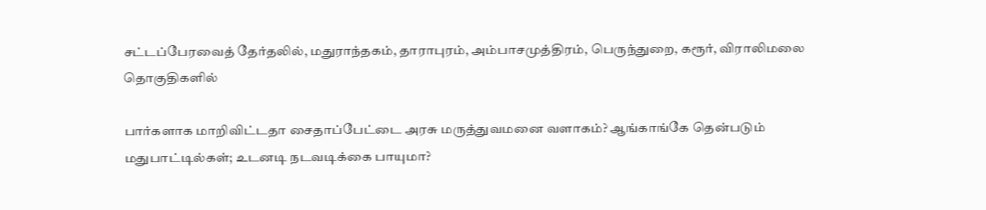சட்டப்பேரவைத் தேர்தலில், மதுராந்தகம், தாராபுரம், அம்பாசமுத்திரம், பெருந்துறை, கரூர், விராலிமலை தொகுதிகளில்

பார்களாக மாறிவிட்டதா சைதாப்பேட்டை அரசு மருத்துவமனை வளாகம்? ஆங்காங்கே தென்படும் மதுபாட்டில்கள்; உடனடி நடவடிக்கை பாயுமா?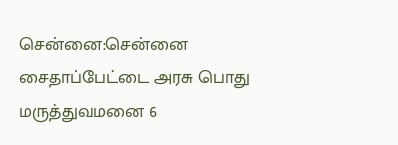சென்னை:சென்னை சைதாப்பேட்டை அரசு பொது மருத்துவமனை 6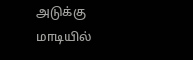அடுக்கு மாடியில்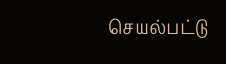செயல்பட்டு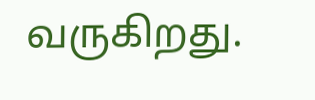வருகிறது.